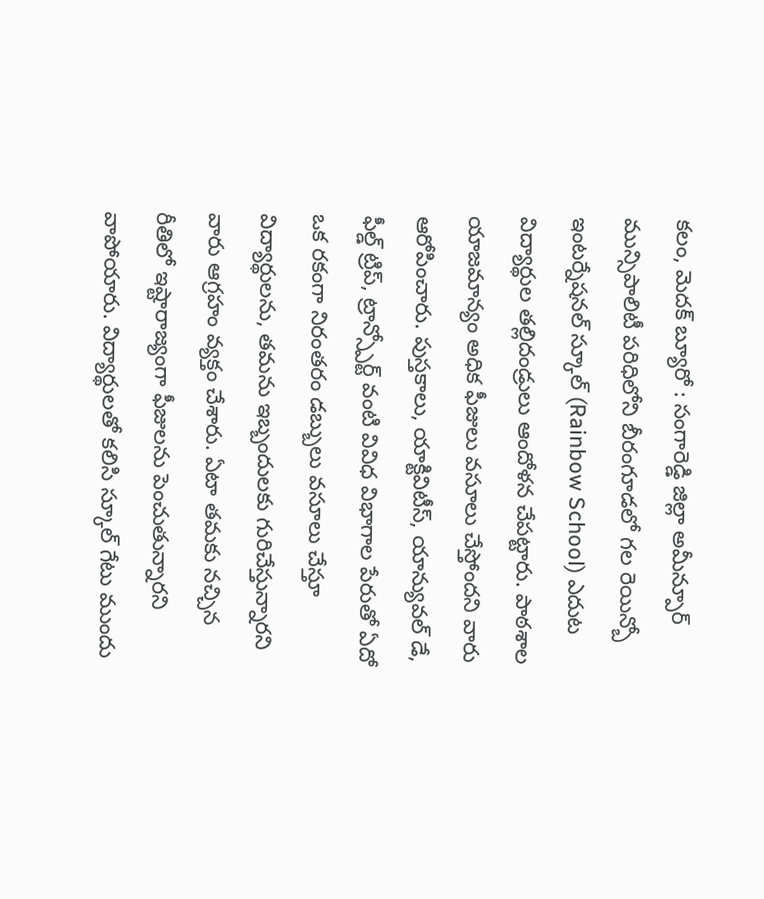కలం, మెదక్ బ్యూరో : సంగారెడ్డి జిల్లా అమీన్పూర్ మున్సిపాలిటీ పరిధిలోని బీరంగూడలో గల రెయిన్బో ఇంటర్నేషనల్ స్కూల్ (Rainbow School) ఎదుట విద్యార్థుల తల్లిదండ్రులు ఆందోళన చేపట్టారు. పాఠశాల యాజమాన్యం అధిక ఫీజులు వసూలు చేస్తోందని వారు ఆరోపించారు. పుస్తకాలు, యాక్టివిటీస్, యాన్యువల్ డే, ఫీల్డ్ ట్రిప్, ట్రాన్స్పోర్ట్ వంటి వివిధ విభాగాల పేరుతో ఏదో ఒక రకంగా నిరంతరం డబ్బులు వసూలు చేస్తూ విద్యార్థులను, తమను ఇబ్బందులకు గురిచేస్తున్నారని వారు ఆగ్రహం వ్యక్తం చేశారు. ఏటా తమకు నచ్చిన రీతిలో ఇష్టారాజ్యంగా ఫీజులను పెంచుతున్నారని వాపోయారు. విద్యార్థులతో కలిసి స్కూల్ గేటు ముందు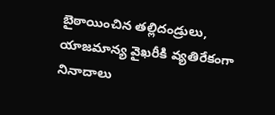బైఠాయించిన తల్లిదండ్రులు, యాజమాన్య వైఖరీకి వ్యతిరేకంగా నినాదాలు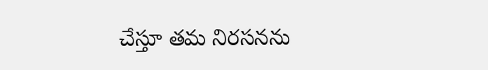చేస్తూ తమ నిరసనను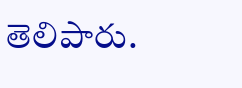తెలిపారు.